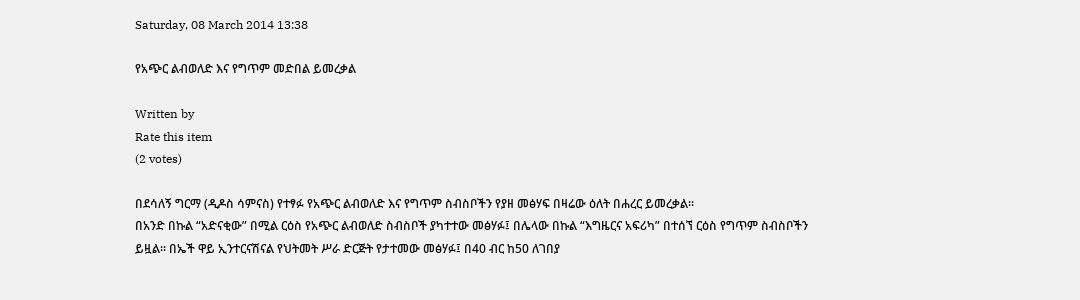Saturday, 08 March 2014 13:38

የአጭር ልብወለድ እና የግጥም መድበል ይመረቃል

Written by
Rate this item
(2 votes)

በደሳለኝ ግርማ (ዲዶስ ሳምናስ) የተፃፉ የአጭር ልብወለድ እና የግጥም ስብስቦችን የያዘ መፅሃፍ በዛሬው ዕለት በሐረር ይመረቃል፡፡
በአንድ በኩል “አድናቂው” በሚል ርዕስ የአጭር ልብወለድ ስብስቦች ያካተተው መፅሃፉ፤ በሌላው በኩል “እግዜርና አፍሪካ” በተሰኘ ርዕስ የግጥም ስብስቦችን ይዟል፡፡ በኤች ዋይ ኢንተርናሽናል የህትመት ሥራ ድርጅት የታተመው መፅሃፉ፤ በ40 ብር ከ50 ለገበያ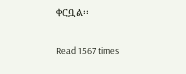ቀርቧል፡፡

Read 1567 times